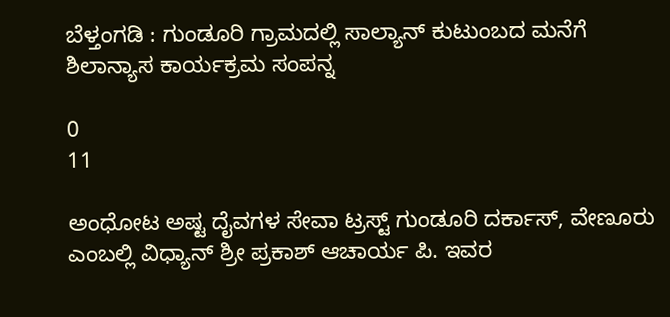ಬೆಳ್ತಂಗಡಿ : ಗುಂಡೂರಿ ಗ್ರಾಮದಲ್ಲಿ ಸಾಲ್ಯಾನ್‌ ಕುಟುಂಬದ ಮನೆಗೆ ಶಿಲಾನ್ಯಾಸ ಕಾರ್ಯಕ್ರಮ ಸಂಪನ್ನ

0
11

ಅಂಧೋಟ ಅಷ್ಟ ದೈವಗಳ ಸೇವಾ ಟ್ರಸ್ಟ್ ಗುಂಡೂರಿ ದರ್ಕಾಸ್, ವೇಣೂರು ಎಂಬಲ್ಲಿ ವಿಧ್ಯಾನ್ ಶ್ರೀ ಪ್ರಕಾಶ್ ಆಚಾರ್ಯ ಪಿ. ಇವರ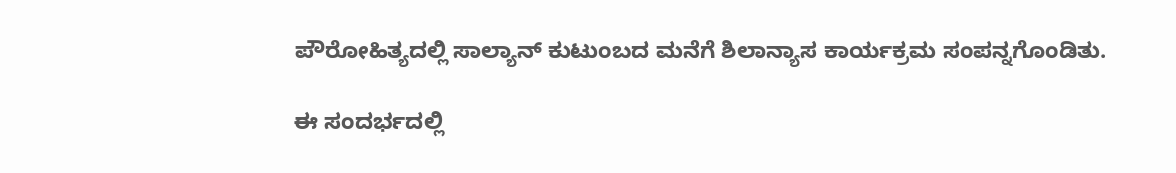ಪೌರೋಹಿತ್ಯದಲ್ಲಿ ಸಾಲ್ಯಾನ್‌ ಕುಟುಂಬದ ಮನೆಗೆ ಶಿಲಾನ್ಯಾಸ ಕಾರ್ಯಕ್ರಮ ಸಂಪನ್ನಗೊಂಡಿತು.

ಈ ಸಂದರ್ಭದಲ್ಲಿ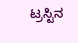ಟ್ರಸ್ಟಿನ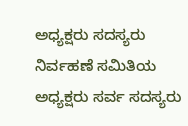ಅಧ್ಯಕ್ಷರು ಸದಸ್ಯರು ನಿರ್ವಹಣೆ ಸಮಿತಿಯ ಅಧ್ಯಕ್ಷರು ಸರ್ವ ಸದಸ್ಯರು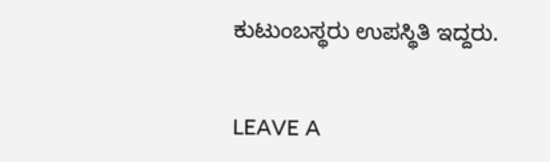ಕುಟುಂಬಸ್ಥರು ಉಪಸ್ಥಿತಿ ಇದ್ದರು.


LEAVE A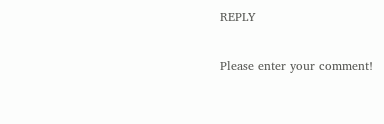REPLY

Please enter your comment!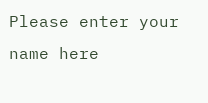Please enter your name here